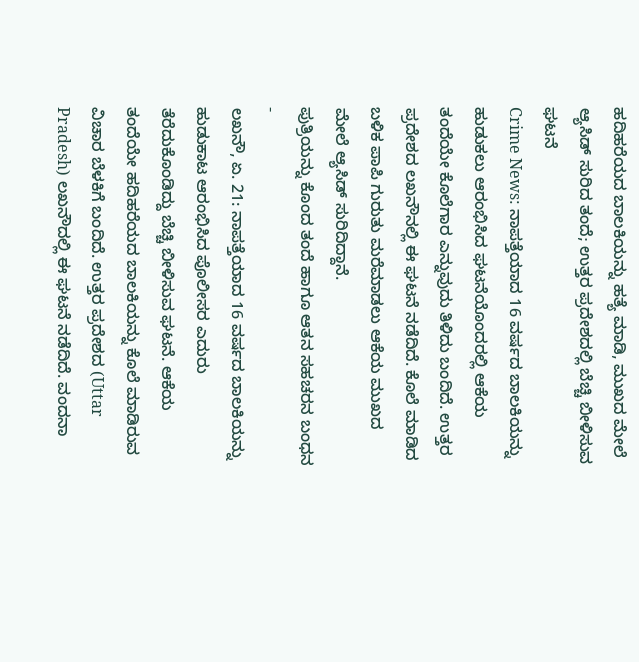ಹದಿಹರೆಯದ ಬಾಲಕಿಯನ್ನು ಹತ್ಯೆ ಮಾಡಿ, ಮುಖದ ಮೇಲೆ ಆ್ಯಸಿಡ್ ಸುರಿದ ತಂದೆ; ಉತ್ತರ ಪ್ರದೇಶದಲ್ಲಿ ಬೆಚ್ಚಿ ಬೀಳಿಸುವ ಘಟನೆ
Crime News: ನಾಪತ್ತೆಯಾದ 16 ವರ್ಷದ ಬಾಲಕಿಯನ್ನು ಹುಡುಕಲು ಆರಂಭಿಸಿದ ಘಟನೆಯೊಂದರಲ್ಲಿ ಆಕೆಯ ತಂದೆಯೇ ಕೊಲೆಗಾರ ಎನ್ನುವುದು ತಿಳಿದು ಬಂದಿದೆ. ಉತ್ತರ ಪ್ರದೇಶದ ಲಖನೌನಲ್ಲಿ ಈ ಘಟನೆ ನಡೆದಿದೆ. ಕೊಲೆ ಮಾಡಿದ ಬಳಿಕ ಪಾಪಿ ಗುರುತು ಮರೆಮಾಡಲು ಆಕೆಯ ಮುಖದ ಮೇಲೆ ಆ್ಯಸಿಡ್ ಸುರಿದಿದ್ದಾನೆ.
ಪುತ್ರಿಯನ್ನು ಕೊಂದ ತಂದೆ ಹಾಗೂ ಆತನ ಸಹಚರನ ಬಂಧನ -
ಲಖನೌ, ಏ. 21: ನಾಪತ್ತೆಯಾದ 16 ವರ್ಷದ ಬಾಲಕಿಯನ್ನು ಹುಡುಕಾಟ ಆರಂಭಿಸಿದ ಪೊಲೀಸರ ಎದುರು ತೆರೆದುಕೊಂಡಿದ್ದು ಬೆಚ್ಚಿ ಬೀಳಿಸುವ ಘಟನೆ. ಆಕೆಯ ತಂದೆಯೇ ಹದಿಹರೆಯದ ಬಾಲಕಿಯನ್ನು ಕೊಲೆ ಮಾಡಿರುವ ವಿಚಾರ ಬೆಳಕಿಗೆ ಬಂದಿದೆ. ಉತ್ತರ ಪ್ರದೇಶದ (Uttar Pradesh) ಲಖನೌದಲ್ಲಿ ಈ ಘಟನೆ ನಡೆದಿದೆ. ವಂದನಾ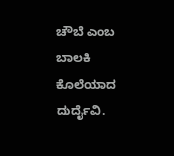ಚೌಬೆ ಎಂಬ ಬಾಲಕಿ ಕೊಲೆಯಾದ ದುರ್ದೈವಿ.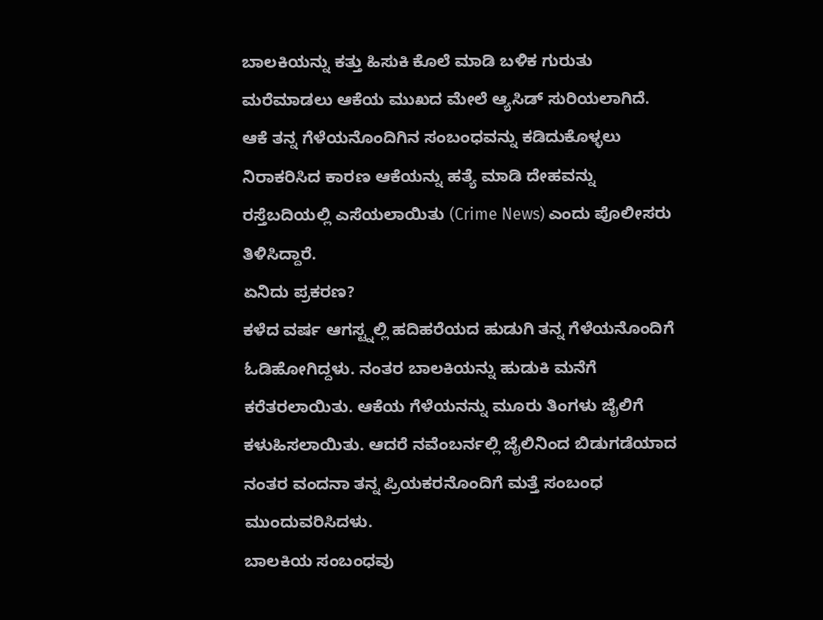ಬಾಲಕಿಯನ್ನು ಕತ್ತು ಹಿಸುಕಿ ಕೊಲೆ ಮಾಡಿ ಬಳಿಕ ಗುರುತು ಮರೆಮಾಡಲು ಆಕೆಯ ಮುಖದ ಮೇಲೆ ಆ್ಯಸಿಡ್ ಸುರಿಯಲಾಗಿದೆ. ಆಕೆ ತನ್ನ ಗೆಳೆಯನೊಂದಿಗಿನ ಸಂಬಂಧವನ್ನು ಕಡಿದುಕೊಳ್ಳಲು ನಿರಾಕರಿಸಿದ ಕಾರಣ ಆಕೆಯನ್ನು ಹತ್ಯೆ ಮಾಡಿ ದೇಹವನ್ನು ರಸ್ತೆಬದಿಯಲ್ಲಿ ಎಸೆಯಲಾಯಿತು (Crime News) ಎಂದು ಪೊಲೀಸರು ತಿಳಿಸಿದ್ದಾರೆ.
ಏನಿದು ಪ್ರಕರಣ?
ಕಳೆದ ವರ್ಷ ಆಗಸ್ಟ್ನಲ್ಲಿ ಹದಿಹರೆಯದ ಹುಡುಗಿ ತನ್ನ ಗೆಳೆಯನೊಂದಿಗೆ ಓಡಿಹೋಗಿದ್ದಳು. ನಂತರ ಬಾಲಕಿಯನ್ನು ಹುಡುಕಿ ಮನೆಗೆ ಕರೆತರಲಾಯಿತು. ಆಕೆಯ ಗೆಳೆಯನನ್ನು ಮೂರು ತಿಂಗಳು ಜೈಲಿಗೆ ಕಳುಹಿಸಲಾಯಿತು. ಆದರೆ ನವೆಂಬರ್ನಲ್ಲಿ ಜೈಲಿನಿಂದ ಬಿಡುಗಡೆಯಾದ ನಂತರ ವಂದನಾ ತನ್ನ ಪ್ರಿಯಕರನೊಂದಿಗೆ ಮತ್ತೆ ಸಂಬಂಧ ಮುಂದುವರಿಸಿದಳು.
ಬಾಲಕಿಯ ಸಂಬಂಧವು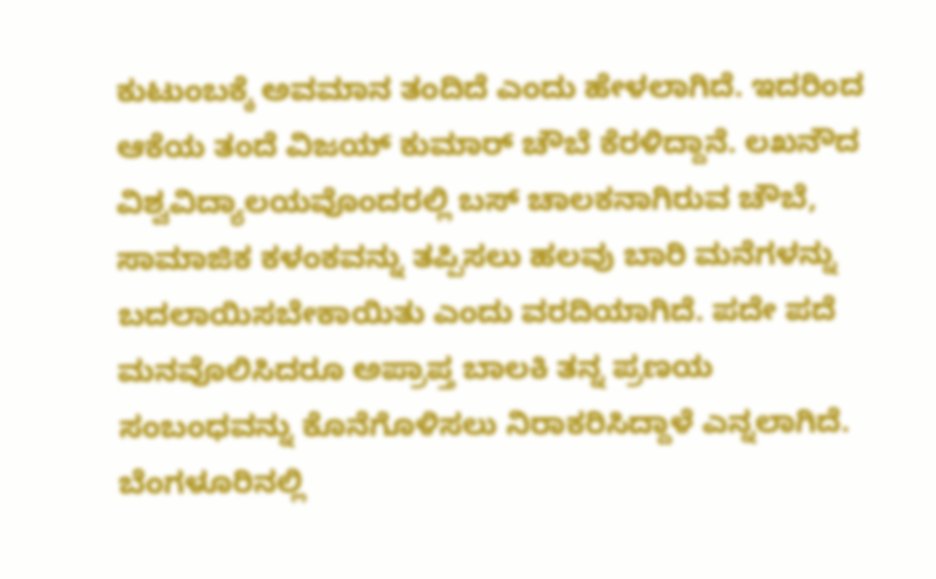ಕುಟುಂಬಕ್ಕೆ ಅವಮಾನ ತಂದಿದೆ ಎಂದು ಹೇಳಲಾಗಿದೆ. ಇದರಿಂದ ಆಕೆಯ ತಂದೆ ವಿಜಯ್ ಕುಮಾರ್ ಚೌಬೆ ಕೆರಳಿದ್ದಾನೆ. ಲಖನೌದ ವಿಶ್ವವಿದ್ಯಾಲಯವೊಂದರಲ್ಲಿ ಬಸ್ ಚಾಲಕನಾಗಿರುವ ಚೌಬೆ, ಸಾಮಾಜಿಕ ಕಳಂಕವನ್ನು ತಪ್ಪಿಸಲು ಹಲವು ಬಾರಿ ಮನೆಗಳನ್ನು ಬದಲಾಯಿಸಬೇಕಾಯಿತು ಎಂದು ವರದಿಯಾಗಿದೆ. ಪದೇ ಪದೆ ಮನವೊಲಿಸಿದರೂ ಅಪ್ರಾಪ್ತ ಬಾಲಕಿ ತನ್ನ ಪ್ರಣಯ ಸಂಬಂಧವನ್ನು ಕೊನೆಗೊಳಿಸಲು ನಿರಾಕರಿಸಿದ್ದಾಳೆ ಎನ್ನಲಾಗಿದೆ.
ಬೆಂಗಳೂರಿನಲ್ಲಿ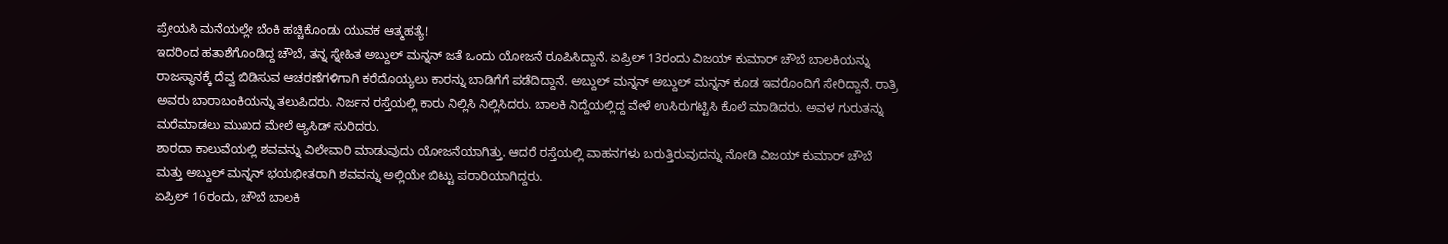ಪ್ರೇಯಸಿ ಮನೆಯಲ್ಲೇ ಬೆಂಕಿ ಹಚ್ಚಿಕೊಂಡು ಯುವಕ ಆತ್ಮಹತ್ಯೆ!
ಇದರಿಂದ ಹತಾಶೆಗೊಂಡಿದ್ದ ಚೌಬೆ, ತನ್ನ ಸ್ನೇಹಿತ ಅಬ್ದುಲ್ ಮನ್ನನ್ ಜತೆ ಒಂದು ಯೋಜನೆ ರೂಪಿಸಿದ್ದಾನೆ. ಏಪ್ರಿಲ್ 13ರಂದು ವಿಜಯ್ ಕುಮಾರ್ ಚೌಬೆ ಬಾಲಕಿಯನ್ನು ರಾಜಸ್ಥಾನಕ್ಕೆ ದೆವ್ವ ಬಿಡಿಸುವ ಆಚರಣೆಗಳಿಗಾಗಿ ಕರೆದೊಯ್ಯಲು ಕಾರನ್ನು ಬಾಡಿಗೆಗೆ ಪಡೆದಿದ್ದಾನೆ. ಅಬ್ದುಲ್ ಮನ್ನನ್ ಅಬ್ದುಲ್ ಮನ್ನನ್ ಕೂಡ ಇವರೊಂದಿಗೆ ಸೇರಿದ್ದಾನೆ. ರಾತ್ರಿ ಅವರು ಬಾರಾಬಂಕಿಯನ್ನು ತಲುಪಿದರು. ನಿರ್ಜನ ರಸ್ತೆಯಲ್ಲಿ ಕಾರು ನಿಲ್ಲಿಸಿ ನಿಲ್ಲಿಸಿದರು. ಬಾಲಕಿ ನಿದ್ದೆಯಲ್ಲಿದ್ದ ವೇಳೆ ಉಸಿರುಗಟ್ಟಿಸಿ ಕೊಲೆ ಮಾಡಿದರು. ಅವಳ ಗುರುತನ್ನು ಮರೆಮಾಡಲು ಮುಖದ ಮೇಲೆ ಆ್ಯಸಿಡ್ ಸುರಿದರು.
ಶಾರದಾ ಕಾಲುವೆಯಲ್ಲಿ ಶವವನ್ನು ವಿಲೇವಾರಿ ಮಾಡುವುದು ಯೋಜನೆಯಾಗಿತ್ತು. ಆದರೆ ರಸ್ತೆಯಲ್ಲಿ ವಾಹನಗಳು ಬರುತ್ತಿರುವುದನ್ನು ನೋಡಿ ವಿಜಯ್ ಕುಮಾರ್ ಚೌಬೆ ಮತ್ತು ಅಬ್ದುಲ್ ಮನ್ನನ್ ಭಯಭೀತರಾಗಿ ಶವವನ್ನು ಅಲ್ಲಿಯೇ ಬಿಟ್ಟು ಪರಾರಿಯಾಗಿದ್ದರು.
ಏಪ್ರಿಲ್ 16ರಂದು, ಚೌಬೆ ಬಾಲಕಿ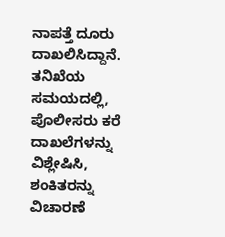ನಾಪತ್ತೆ ದೂರು ದಾಖಲಿಸಿದ್ದಾನೆ. ತನಿಖೆಯ ಸಮಯದಲ್ಲಿ, ಪೊಲೀಸರು ಕರೆ ದಾಖಲೆಗಳನ್ನು ವಿಶ್ಲೇಷಿಸಿ, ಶಂಕಿತರನ್ನು ವಿಚಾರಣೆ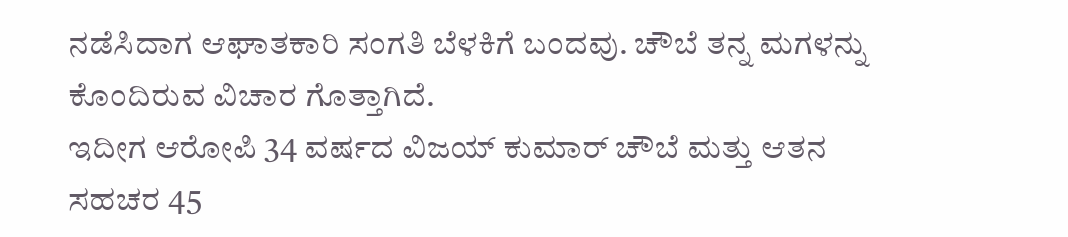ನಡೆಸಿದಾಗ ಆಘಾತಕಾರಿ ಸಂಗತಿ ಬೆಳಕಿಗೆ ಬಂದವು. ಚೌಬೆ ತನ್ನ ಮಗಳನ್ನು ಕೊಂದಿರುವ ವಿಚಾರ ಗೊತ್ತಾಗಿದೆ.
ಇದೀಗ ಆರೋಪಿ 34 ವರ್ಷದ ವಿಜಯ್ ಕುಮಾರ್ ಚೌಬೆ ಮತ್ತು ಆತನ ಸಹಚರ 45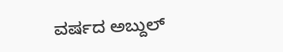ವರ್ಷದ ಅಬ್ದುಲ್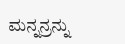ಮನ್ನನ್ರನ್ನು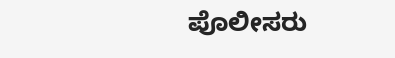ಪೊಲೀಸರು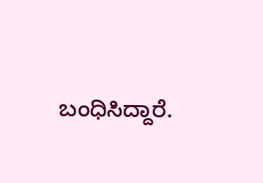ಬಂಧಿಸಿದ್ದಾರೆ.